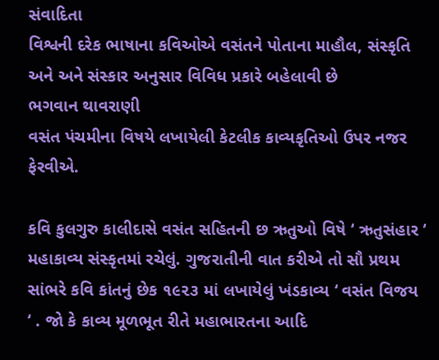સંવાદિતા
વિશ્વની દરેક ભાષાના કવિઓએ વસંતને પોતાના માહૌલ, સંસ્કૃતિ અને અને સંસ્કાર અનુસાર વિવિધ પ્રકારે બહેલાવી છે
ભગવાન થાવરાણી
વસંત પંચમીના વિષયે લખાયેલી કેટલીક કાવ્યકૃતિઓ ઉપર નજર ફેરવીએ.

કવિ કુલગુરુ કાલીદાસે વસંત સહિતની છ ઋતુઓ વિષે ‘ ઋતુસંહાર ‘ મહાકાવ્ય સંસ્કૃતમાં રચેલું. ગુજરાતીની વાત કરીએ તો સૌ પ્રથમ સાંભરે કવિ કાંતનું છેક ૧૯૨૩ માં લખાયેલું ખંડકાવ્ય ‘ વસંત વિજય ‘ . જો કે કાવ્ય મૂળભૂત રીતે મહાભારતના આદિ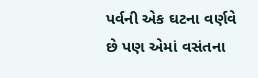પર્વની એક ઘટના વર્ણવે છે પણ એમાં વસંતના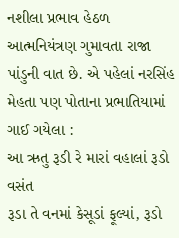નશીલા પ્રભાવ હેઠળ આત્મનિયંત્રણ ગુમાવતા રાજા પાંડુની વાત છે. એ પહેલાં નરસિંહ મેહતા પણ પોતાના પ્રભાતિયામાં ગાઈ ગયેલા :
આ ઋતુ રૂડી રે મારાં વહાલાં રૂડો વસંત
રૂડા તે વનમાં કેસૂડાં ફૂલ્યાં, રૂડો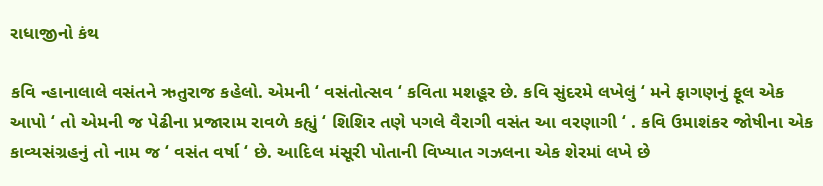રાધાજીનો કંથ

કવિ ન્હાનાલાલે વસંતને ઋતુરાજ કહેલો. એમની ‘ વસંતોત્સવ ‘ કવિતા મશહૂર છે. કવિ સુંદરમે લખેલું ‘ મને ફાગણનું ફૂલ એક આપો ‘ તો એમની જ પેઢીના પ્રજારામ રાવળે કહ્યું ‘ શિશિર તણે પગલે વૈરાગી વસંત આ વરણાગી ‘ . કવિ ઉમાશંકર જોષીના એક કાવ્યસંગ્રહનું તો નામ જ ‘ વસંત વર્ષા ‘ છે. આદિલ મંસૂરી પોતાની વિખ્યાત ગઝલના એક શેરમાં લખે છે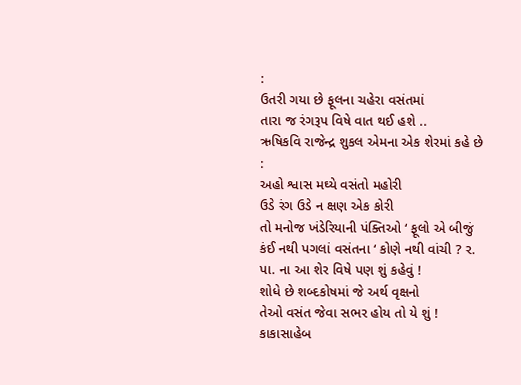:
ઉતરી ગયા છે ફૂલના ચહેરા વસંતમાં
તારા જ રંગરૂપ વિષે વાત થઈ હશે ..
ઋષિકવિ રાજેન્દ્ર શુકલ એમના એક શેરમાં કહે છે :
અહો શ્વાસ મઘ્યે વસંતો મહોરી
ઉડે રંગ ઉડે ન ક્ષણ એક કોરી
તો મનોજ ખંડેરિયાની પંક્તિઓ ‘ ફૂલો એ બીજું કંઈ નથી પગલાં વસંતના ‘ કોણે નથી વાંચી ? ર. પા. ના આ શેર વિષે પણ શું કહેવું !
શોધે છે શબ્દકોષમાં જે અર્થ વૃક્ષનો
તેઓ વસંત જેવા સભર હોય તો યે શું !
કાકાસાહેબ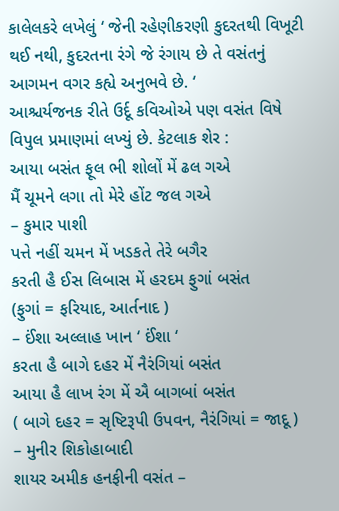કાલેલકરે લખેલું ‘ જેની રહેણીકરણી કુદરતથી વિખૂટી થઈ નથી, કુદરતના રંગે જે રંગાય છે તે વસંતનું આગમન વગર કહ્યે અનુભવે છે. ‘
આશ્ચર્યજનક રીતે ઉર્દૂ કવિઓએ પણ વસંત વિષે વિપુલ પ્રમાણમાં લખ્યું છે. કેટલાક શેર :
આયા બસંત ફૂલ ભી શોલોં મેં ઢલ ગએ
મૈં ચૂમને લગા તો મેરે હોંટ જલ ગએ
– કુમાર પાશી
પત્તે નહીં ચમન મેં ખડકતે તેરે બગૈર
કરતી હૈ ઈસ લિબાસ મેં હરદમ ફુગાં બસંત
(ફુગાં = ફરિયાદ, આર્તનાદ )
– ઈંશા અલ્લાહ ખાન ‘ ઈંશા ‘
કરતા હૈ બાગે દહર મેં નૈરંગિયાં બસંત
આયા હૈ લાખ રંગ મેં ઐ બાગબાં બસંત
( બાગે દહર = સૃષ્ટિરૂપી ઉપવન, નૈરંગિયાં = જાદૂ )
– મુનીર શિકોહાબાદી
શાયર અમીક હનફીની વસંત –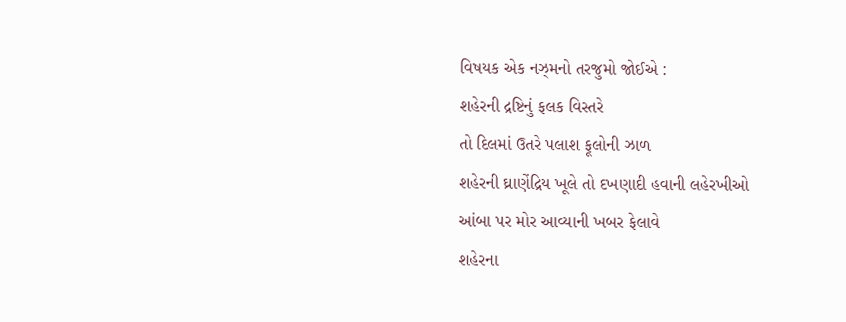વિષયક એક નઝ્મનો તરજુમો જોઈએ :
શહેરની દ્રષ્ટિનું ફલક વિસ્તરે
તો દિલમાં ઉતરે પલાશ ફૂલોની ઝાળ
શહેરની ઘ્રાણેંદ્રિય ખૂલે તો દખણાદી હવાની લહેરખીઓ
આંબા પર મોર આવ્યાની ખબર ફેલાવે
શહેરના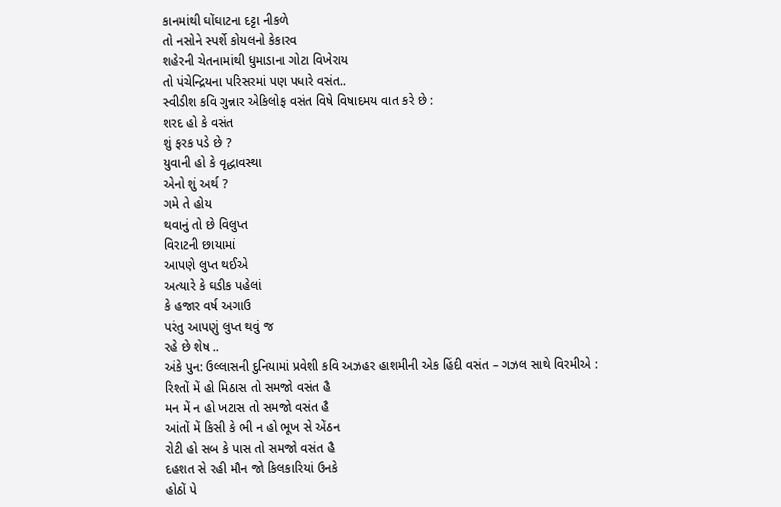કાનમાંથી ઘોંઘાટના દટ્ટા નીકળે
તો નસોને સ્પર્શે કોયલનો કેકારવ
શહેરની ચેતનામાંથી ધુમાડાના ગોટા વિખેરાય
તો પંચેન્દ્રિયના પરિસરમાં પણ પધારે વસંત..
સ્વીડીશ કવિ ગુન્નાર એકિલોફ વસંત વિષે વિષાદમય વાત કરે છે :
શરદ હો કે વસંત
શું ફરક પડે છે ?
યુવાની હો કે વૃદ્ધાવસ્થા
એનો શું અર્થ ?
ગમે તે હોય
થવાનું તો છે વિલુપ્ત
વિરાટની છાયામાં
આપણે લુપ્ત થઈએ
અત્યારે કે ઘડીક પહેલાં
કે હજાર વર્ષ અગાઉ
પરંતુ આપણું લુપ્ત થવું જ
રહે છે શેષ ..
અંકે પુન: ઉલ્લાસની દુનિયામાં પ્રવેશી કવિ અઝહર હાશમીની એક હિંદી વસંત – ગઝલ સાથે વિરમીએ :
રિશ્તોં મેં હો મિઠાસ તો સમજો વસંત હૈ
મન મેં ન હો ખટાસ તો સમજો વસંત હૈ
આંતોં મેં કિસી કે ભી ન હો ભૂખ સે એંઠન
રોટી હો સબ કે પાસ તો સમજો વસંત હૈ
દહશત સે રહી મૌન જો કિલકારિયાં ઉનકે
હોઠોં પે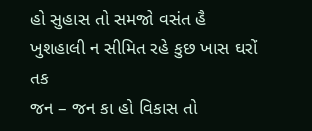હો સુહાસ તો સમજો વસંત હૈ
ખુશહાલી ન સીમિત રહે કુછ ખાસ ઘરોં તક
જન – જન કા હો વિકાસ તો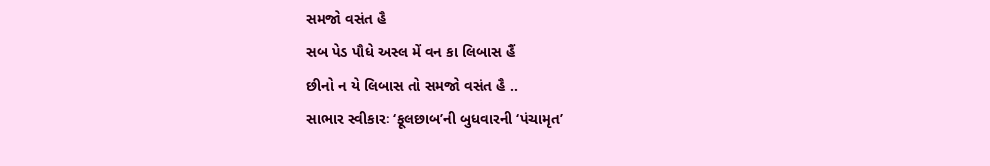સમજો વસંત હૈ
સબ પેડ પૌધે અસ્લ મેં વન કા લિબાસ હૈં
છીનો ન યે લિબાસ તો સમજો વસંત હૈ ..
સાભાર સ્વીકારઃ ‘ફૂલછાબ’ની બુધવારની ‘પંચામૃત’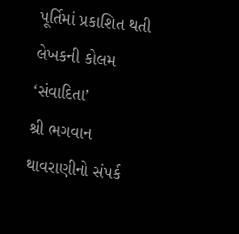પૂર્તિમાં પ્રકાશિત થતી લેખકની કોલમ ‘સંવાદિતા’
શ્રી ભગવાન થાવરાણીનો સંપર્ક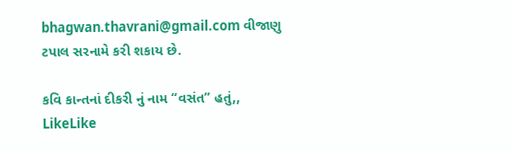bhagwan.thavrani@gmail.com વીજાણુ ટપાલ સરનામે કરી શકાય છે.

કવિ કાન્તનાં દીકરી નું નામ “વસંત” હતું,,
LikeLike